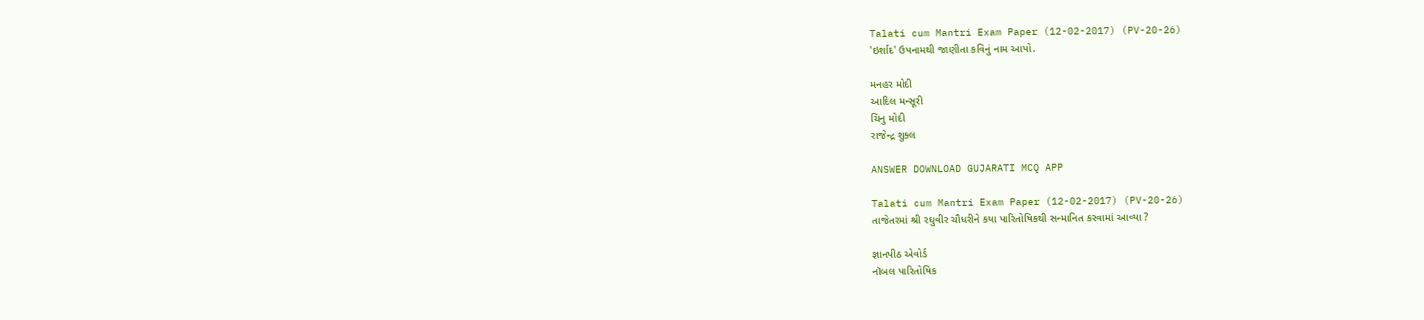Talati cum Mantri Exam Paper (12-02-2017) (PV-20-26)
'ઇર્શાદ' ઉપનામથી જાણીતા કવિનું નામ આપો.

મનહર મોદી
આદિલ મન્સૂરી
ચિનુ મોદી
રાજેન્દ્ર શુક્લ

ANSWER DOWNLOAD GUJARATI MCQ APP

Talati cum Mantri Exam Paper (12-02-2017) (PV-20-26)
તાજેતરમાં શ્રી રઘુવીર ચૌધરીને કયા પારિતોષિકથી સન્માનિત કરવામાં આવ્યા ?

જ્ઞાનપીઠ એવોર્ડ
નૉબલ પારિતોષિક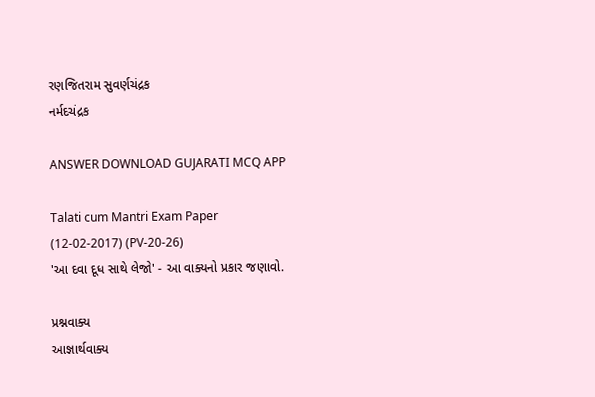રણજિતરામ સુવર્ણચંદ્રક
નર્મદચંદ્રક

ANSWER DOWNLOAD GUJARATI MCQ APP

Talati cum Mantri Exam Paper (12-02-2017) (PV-20-26)
'આ દવા દૂધ સાથે લેજો' - આ વાક્યનો પ્રકાર જણાવો.

પ્રશ્નવાક્ય
આજ્ઞાર્થવાક્ય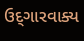ઉદ્‌ગારવાક્ય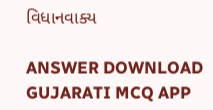વિધાનવાક્ય

ANSWER DOWNLOAD GUJARATI MCQ APP